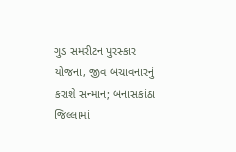ગુડ સમરીટન પુરસ્કાર યોજના, જીવ બચાવનારનું કરાશે સન્માન; બનાસકાંઠા જિલ્લામાં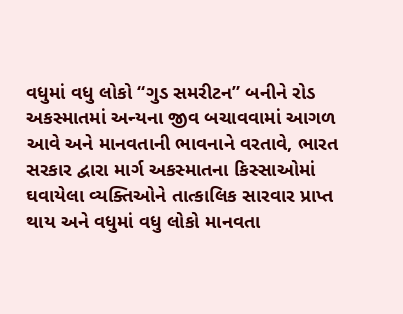વધુમાં વધુ લોકો “ગુડ સમરીટન” બનીને રોડ અકસ્માતમાં અન્યના જીવ બચાવવામાં આગળ આવે અને માનવતાની ભાવનાને વરતાવે, ભારત સરકાર દ્વારા માર્ગ અકસ્માતના કિસ્સાઓમાં ઘવાયેલા વ્યક્તિઓને તાત્કાલિક સારવાર પ્રાપ્ત થાય અને વધુમાં વધુ લોકો માનવતા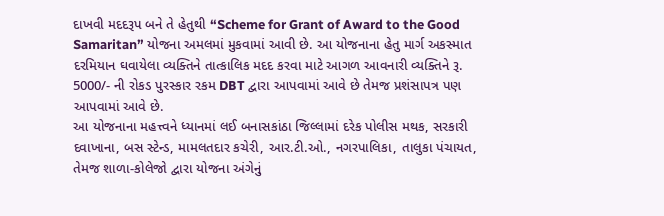દાખવી મદદરૂપ બને તે હેતુથી “Scheme for Grant of Award to the Good Samaritan” યોજના અમલમાં મુકવામાં આવી છે. આ યોજનાના હેતુ માર્ગ અકસ્માત દરમિયાન ઘવાયેલા વ્યક્તિને તાત્કાલિક મદદ કરવા માટે આગળ આવનારી વ્યક્તિને રૂ. 5000/- ની રોકડ પુરસ્કાર રકમ DBT દ્વારા આપવામાં આવે છે તેમજ પ્રશંસાપત્ર પણ આપવામાં આવે છે.
આ યોજનાના મહત્ત્વને ધ્યાનમાં લઈ બનાસકાંઠા જિલ્લામાં દરેક પોલીસ મથક, સરકારી દવાખાના, બસ સ્ટેન્ડ, મામલતદાર કચેરી, આર.ટી.ઓ., નગરપાલિકા, તાલુકા પંચાયત, તેમજ શાળા-કોલેજો દ્વારા યોજના અંગેનું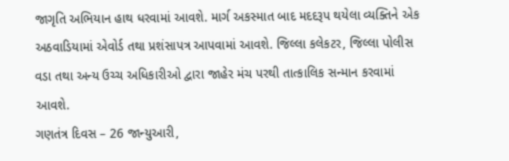જાગૃતિ અભિયાન હાથ ધરવામાં આવશે. માર્ગ અકસ્માત બાદ મદદરૂપ થયેલા વ્યક્તિને એક અઠવાડિયામાં એવોર્ડ તથા પ્રશંસાપત્ર આપવામાં આવશે. જિલ્લા કલેકટર, જિલ્લા પોલીસ વડા તથા અન્ય ઉચ્ચ અધિકારીઓ દ્વારા જાહેર મંચ પરથી તાત્કાલિક સન્માન કરવામાં આવશે.
ગણતંત્ર દિવસ – 26 જાન્યુઆરી,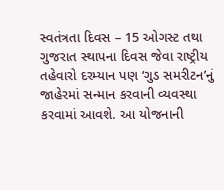સ્વતંત્રતા દિવસ – 15 ઓગસ્ટ તથા ગુજરાત સ્થાપના દિવસ જેવા રાષ્ટ્રીય તહેવારો દરમ્યાન પણ ‘ગુડ સમરીટન’નું જાહેરમાં સન્માન કરવાની વ્યવસ્થા કરવામાં આવશે. આ યોજનાની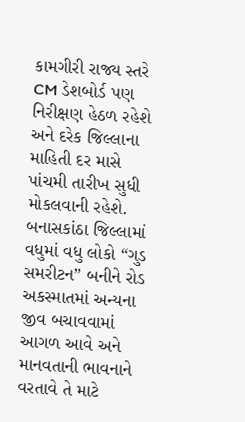કામગીરી રાજ્ય સ્તરે CM ડેશબોર્ડ પણ નિરીક્ષણ હેઠળ રહેશે અને દરેક જિલ્લાના માહિતી દર માસે પાંચમી તારીખ સુધી મોકલવાની રહેશે. બનાસકાંઠા જિલ્લામાં વધુમાં વધુ લોકો “ગુડ સમરીટન” બનીને રોડ અકસ્માતમાં અન્યના જીવ બચાવવામાં આગળ આવે અને માનવતાની ભાવનાને વરતાવે તે માટે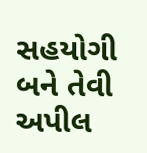સહયોગી બને તેવી અપીલ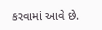કરવામાં આવે છે.